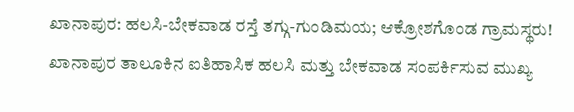ಖಾನಾಪುರ: ಹಲಸಿ-ಬೇಕವಾಡ ರಸ್ತೆ ತಗ್ಗು-ಗುಂಡಿಮಯ; ಆಕ್ರೋಶಗೊಂಡ ಗ್ರಾಮಸ್ಥರು!
ಖಾನಾಪುರ ತಾಲೂಕಿನ ಐತಿಹಾಸಿಕ ಹಲಸಿ ಮತ್ತು ಬೇಕವಾಡ ಸಂಪರ್ಕಿಸುವ ಮುಖ್ಯ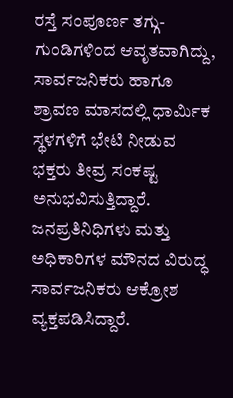ರಸ್ತೆ ಸಂಪೂರ್ಣ ತಗ್ಗು-ಗುಂಡಿಗಳಿಂದ ಆವೃತವಾಗಿದ್ದು, ಸಾರ್ವಜನಿಕರು ಹಾಗೂ ಶ್ರಾವಣ ಮಾಸದಲ್ಲಿ ಧಾರ್ಮಿಕ ಸ್ಥಳಗಳಿಗೆ ಭೇಟಿ ನೀಡುವ ಭಕ್ತರು ತೀವ್ರ ಸಂಕಷ್ಟ ಅನುಭವಿಸುತ್ತಿದ್ದಾರೆ. ಜನಪ್ರತಿನಿಧಿಗಳು ಮತ್ತು ಅಧಿಕಾರಿಗಳ ಮೌನದ ವಿರುದ್ಧ ಸಾರ್ವಜನಿಕರು ಆಕ್ರೋಶ ವ್ಯಕ್ತಪಡಿಸಿದ್ದಾರೆ.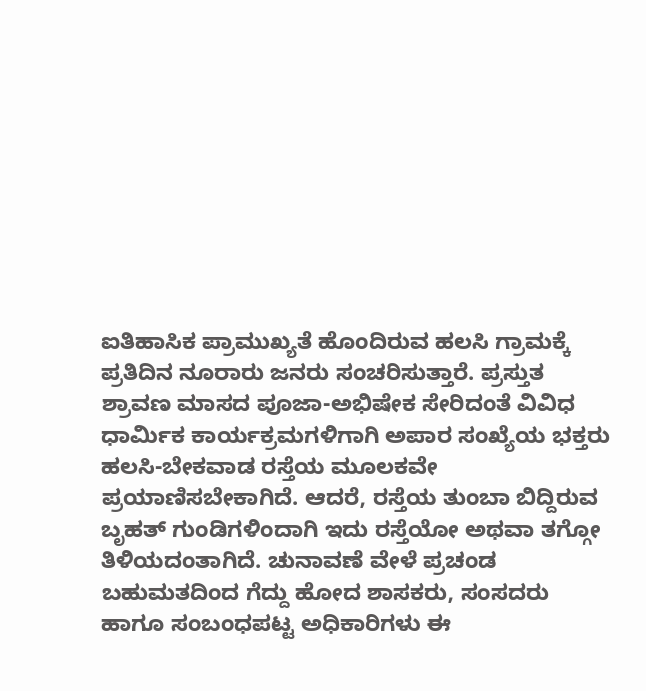ಐತಿಹಾಸಿಕ ಪ್ರಾಮುಖ್ಯತೆ ಹೊಂದಿರುವ ಹಲಸಿ ಗ್ರಾಮಕ್ಕೆ ಪ್ರತಿದಿನ ನೂರಾರು ಜನರು ಸಂಚರಿಸುತ್ತಾರೆ. ಪ್ರಸ್ತುತ ಶ್ರಾವಣ ಮಾಸದ ಪೂಜಾ-ಅಭಿಷೇಕ ಸೇರಿದಂತೆ ವಿವಿಧ ಧಾರ್ಮಿಕ ಕಾರ್ಯಕ್ರಮಗಳಿಗಾಗಿ ಅಪಾರ ಸಂಖ್ಯೆಯ ಭಕ್ತರು ಹಲಸಿ-ಬೇಕವಾಡ ರಸ್ತೆಯ ಮೂಲಕವೇ ಪ್ರಯಾಣಿಸಬೇಕಾಗಿದೆ. ಆದರೆ, ರಸ್ತೆಯ ತುಂಬಾ ಬಿದ್ದಿರುವ ಬೃಹತ್ ಗುಂಡಿಗಳಿಂದಾಗಿ ಇದು ರಸ್ತೆಯೋ ಅಥವಾ ತಗ್ಗೋ ತಿಳಿಯದಂತಾಗಿದೆ. ಚುನಾವಣೆ ವೇಳೆ ಪ್ರಚಂಡ ಬಹುಮತದಿಂದ ಗೆದ್ದು ಹೋದ ಶಾಸಕರು, ಸಂಸದರು ಹಾಗೂ ಸಂಬಂಧಪಟ್ಟ ಅಧಿಕಾರಿಗಳು ಈ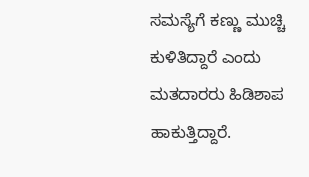ಸಮಸ್ಯೆಗೆ ಕಣ್ಣು ಮುಚ್ಚಿ ಕುಳಿತಿದ್ದಾರೆ ಎಂದು ಮತದಾರರು ಹಿಡಿಶಾಪ ಹಾಕುತ್ತಿದ್ದಾರೆ.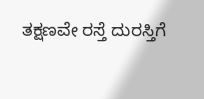ತಕ್ಷಣವೇ ರಸ್ತೆ ದುರಸ್ತಿಗೆ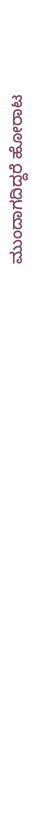ಮುಂದಾಗದಿದ್ದರೆ ಹೋರಾಟ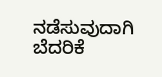ನಡೆಸುವುದಾಗಿ ಬೆದರಿಕೆ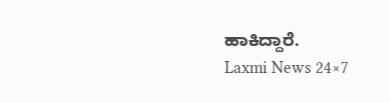ಹಾಕಿದ್ದಾರೆ.
Laxmi News 24×7